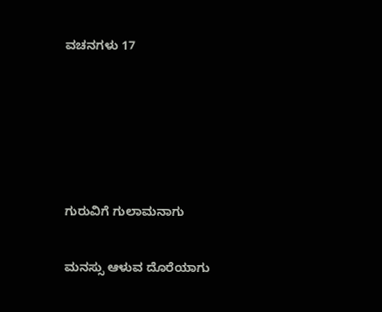ವಚನಗಳು 17





ಗುರುವಿಗೆ ಗುಲಾಮನಾಗು

ಮನಸ್ಸು ಆಳುವ ದೊರೆಯಾಗು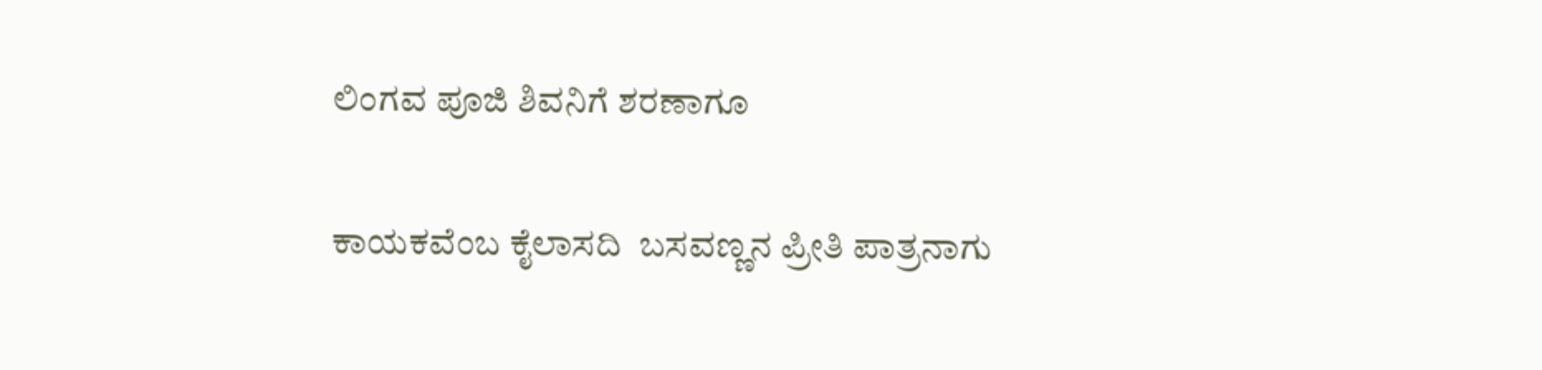ಲಿಂಗವ ಪೂಜಿ ಶಿವನಿಗೆ ಶರಣಾಗೂ

ಕಾಯಕವೆಂಬ ಕೈಲಾಸದಿ  ಬಸವಣ್ಣನ ಪ್ರೀತಿ ಪಾತ್ರನಾಗು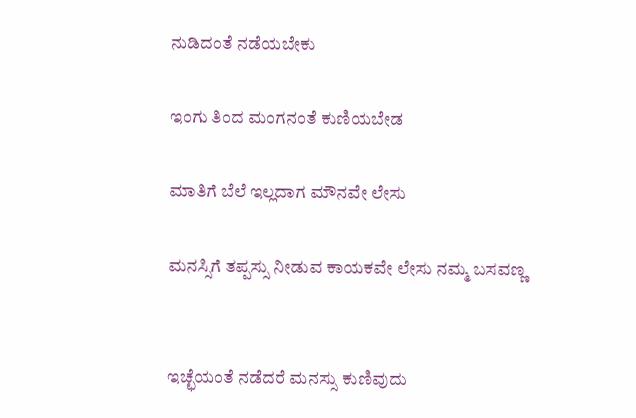ನುಡಿದಂತೆ ನಡೆಯಬೇಕು

ಇಂಗು ತಿಂದ ಮಂಗನಂತೆ ಕುಣಿಯಬೇಡ

ಮಾತಿಗೆ ಬೆಲೆ ಇಲ್ಲದಾಗ ಮೌನವೇ ಲೇಸು

ಮನಸ್ಸಿಗೆ ತಪ್ಪಸ್ಸು ನೀಡುವ ಕಾಯಕವೇ ಲೇಸು ನಮ್ಮ ಬಸವಣ್ಣ


ಇಚ್ಛೆಯಂತೆ ನಡೆದರೆ ಮನಸ್ಸು ಕುಣಿವುದು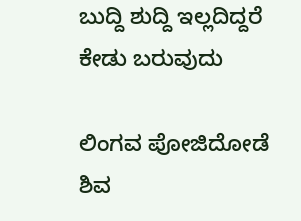ಬುದ್ದಿ ಶುದ್ದಿ ಇಲ್ಲದಿದ್ದರೆ ಕೇಡು ಬರುವುದು

ಲಿಂಗವ ಪೋಜಿದೋಡೆ ಶಿವ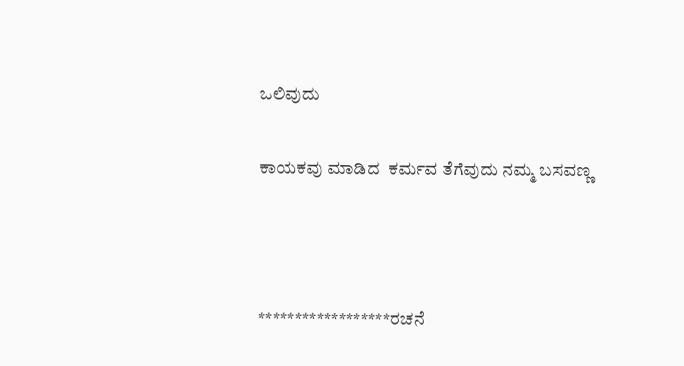ಒಲಿವುದು

ಕಾಯಕವು ಮಾಡಿದ  ಕರ್ಮವ ತೆಗೆವುದು ನಮ್ಮ ಬಸವಣ್ಣ



******************ರಚನೆ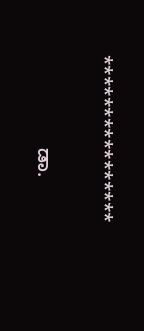****************

                 ಡಾ.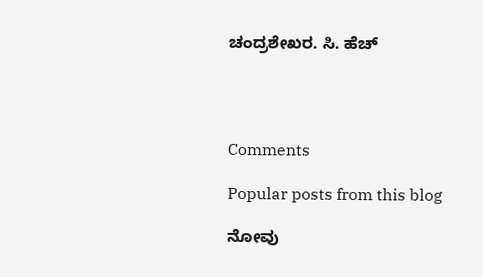ಚಂದ್ರಶೇಖರ. ಸಿ. ಹೆಚ್




Comments

Popular posts from this blog

ನೋವು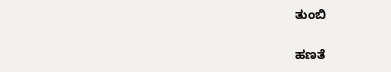ತುಂಬಿ

ಹಣತೆ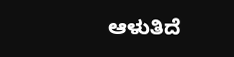ಆಳುತಿದೆ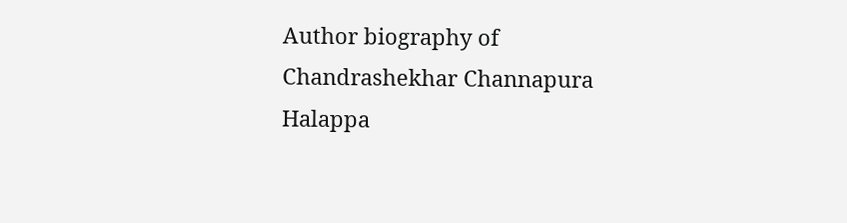Author biography of Chandrashekhar Channapura Halappa